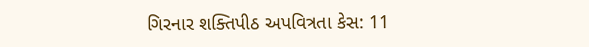ગિરનાર શક્તિપીઠ અપવિત્રતા કેસ: 11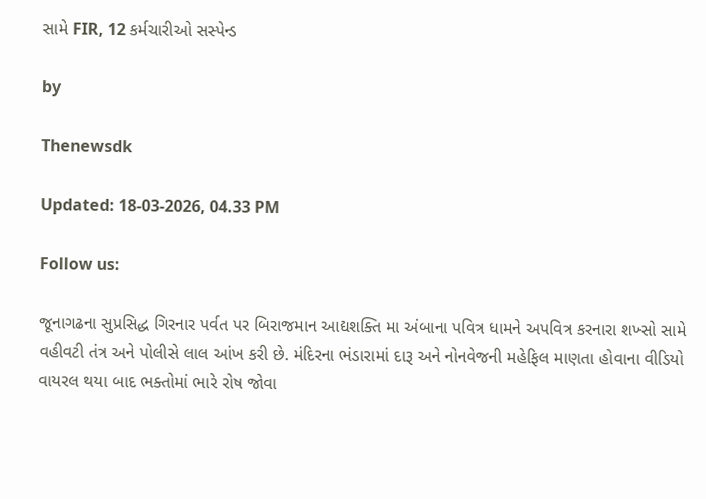સામે FIR, 12 કર્મચારીઓ સસ્પેન્ડ

by

Thenewsdk

Updated: 18-03-2026, 04.33 PM

Follow us:

જૂનાગઢના સુપ્રસિદ્ધ ગિરનાર પર્વત પર બિરાજમાન આદ્યશક્તિ મા અંબાના પવિત્ર ધામને અપવિત્ર કરનારા શખ્સો સામે વહીવટી તંત્ર અને પોલીસે લાલ આંખ કરી છે. મંદિરના ભંડારામાં દારૂ અને નોનવેજની મહેફિલ માણતા હોવાના વીડિયો વાયરલ થયા બાદ ભક્તોમાં ભારે રોષ જોવા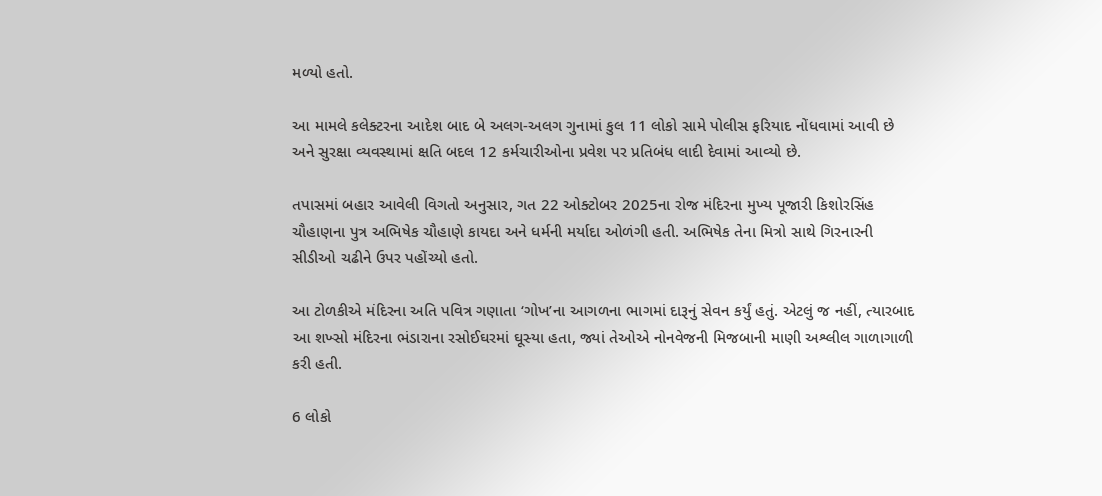મળ્યો હતો.

આ મામલે કલેક્ટરના આદેશ બાદ બે અલગ-અલગ ગુનામાં કુલ 11 લોકો સામે પોલીસ ફરિયાદ નોંધવામાં આવી છે અને સુરક્ષા વ્યવસ્થામાં ક્ષતિ બદલ 12 કર્મચારીઓના પ્રવેશ પર પ્રતિબંધ લાદી દેવામાં આવ્યો છે.

તપાસમાં બહાર આવેલી વિગતો અનુસાર, ગત 22 ઓક્ટોબર 2025ના રોજ મંદિરના મુખ્ય પૂજારી કિશોરસિંહ ચૌહાણના પુત્ર અભિષેક ચૌહાણે કાયદા અને ધર્મની મર્યાદા ઓળંગી હતી. અભિષેક તેના મિત્રો સાથે ગિરનારની સીડીઓ ચઢીને ઉપર પહોંચ્યો હતો.

આ ટોળકીએ મંદિરના અતિ પવિત્ર ગણાતા ‘ગોખ’ના આગળના ભાગમાં દારૂનું સેવન કર્યું હતું. એટલું જ નહીં, ત્યારબાદ આ શખ્સો મંદિરના ભંડારાના રસોઈઘરમાં ઘૂસ્યા હતા, જ્યાં તેઓએ નોનવેજની મિજબાની માણી અશ્લીલ ગાળાગાળી કરી હતી.

6 લોકો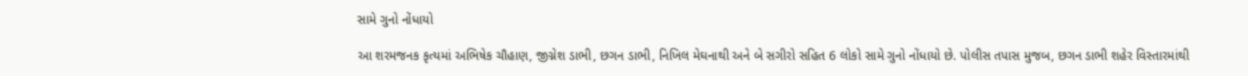સામે ગુનો નોંધાયો

આ શરમજનક કૃત્યમાં અભિષેક ચૌહાણ, જીગ્નેશ ડાભી, છગન ડાભી, નિખિલ મેઘનાથી અને બે સગીરો સહિત 6 લોકો સામે ગુનો નોંધાયો છે. પોલીસ તપાસ મુજબ, છગન ડાભી શહેર વિસ્તારમાંથી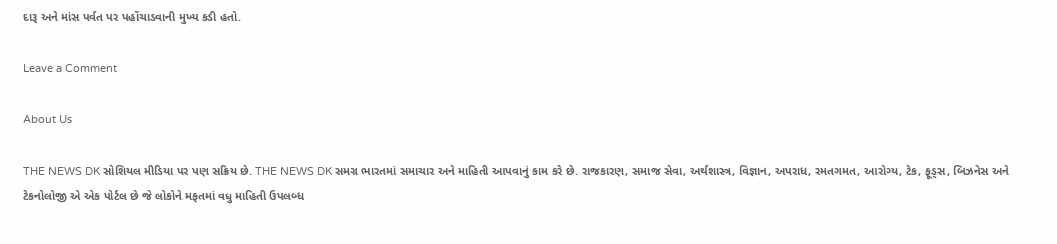દારૂ અને માંસ પર્વત પર પહોંચાડવાની મુખ્ય કડી હતો.

Leave a Comment

About Us

THE NEWS DK સોશિયલ મીડિયા પર પણ સક્રિય છે. THE NEWS DK સમગ્ર ભારતમાં સમાચાર અને માહિતી આપવાનું કામ કરે છે. રાજકારણ, સમાજ સેવા, અર્થશાસ્ત્ર, વિજ્ઞાન, અપરાધ, રમતગમત, આરોગ્ય, ટેક, ફૂડ્સ, બિઝનેસ અને ટેકનોલોજી એ એક પોર્ટલ છે જે લોકોને મફતમાં વધુ માહિતી ઉપલબ્ધ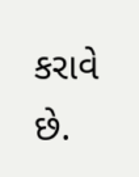કરાવે છે.